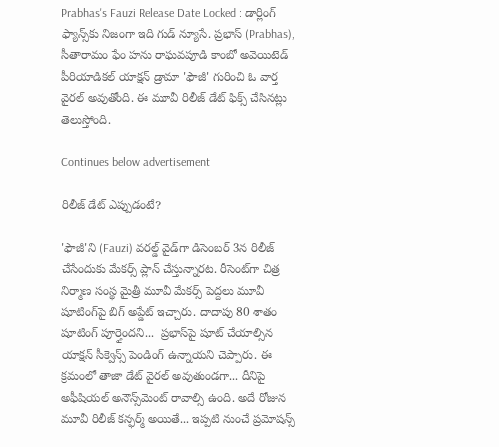Prabhas's Fauzi Release Date Locked : డార్లింగ్ ఫ్యాన్స్‌కు నిజంగా ఇది గుడ్ న్యూసే. ప్రభాస్ (Prabhas), సీతారామం ఫేం హను రాఘవపూడి కాంబో అవెయిటెడ్ పీరియాడికల్ యాక్షన్ డ్రామా 'ఫౌజీ' గురించి ఓ వార్త వైరల్ అవుతోంది. ఈ మూవీ రిలీజ్ డేట్ ఫిక్స్ చేసినట్లు తెలుస్తోంది.

Continues below advertisement

రిలీజ్ డేట్ ఎప్పుడంటే?

'ఫౌజీ'ని (Fauzi) వరల్డ్ వైడ్‌గా డిసెంబర్ 3న రిలీజ్ చేసేందుకు మేకర్స్ ప్లాన్ చేస్తున్నారట. రీసెంట్‌గా చిత్ర నిర్మాణ సంస్థ మైత్రీ మూవీ మేకర్స్ పెద్దలు మూవీ షూటింగ్‌పై బిగ్ అప్డేట్ ఇచ్చారు. దాదాపు 80 శాతం షూటింగ్ పూర్తైందని...  ప్రభాస్‌పై షూట్ చేయాల్సిన యాక్షన్ సీక్వెన్స్ పెండింగ్ ఉన్నాయని చెప్పారు. ఈ క్రమంలో తాజా డేట్ వైరల్ అవుతుండగా... దీనిపై అఫీషియల్ అనౌన్స్‌మెంట్ రావాల్సి ఉంది. అదే రోజున మూవీ రిలీజ్ కన్ఫర్మ్ అయితే... ఇప్పటి నుంచే ప్రమోషన్స్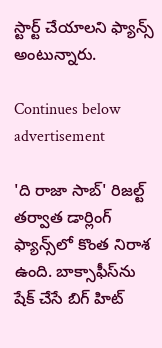స్టార్ట్ చేయాలని ఫ్యాన్స్ అంటున్నారు.

Continues below advertisement

'ది రాజా సాబ్' రిజల్ట్ తర్వాత డార్లింగ్ ఫ్యాన్స్‌లో కొంత నిరాశ ఉంది. బాక్సాఫీస్‌ను షేక్ చేసే బిగ్ హిట్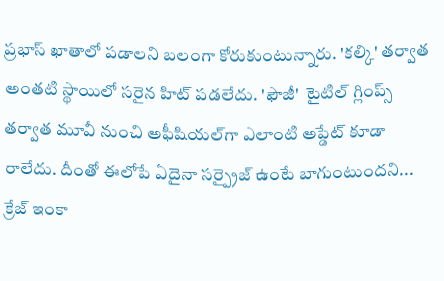ప్రభాస్ ఖాతాలో పడాలని బలంగా కోరుకుంటున్నారు. 'కల్కి' తర్వాత అంతటి స్థాయిలో సరైన హిట్ పడలేదు. 'ఫౌజీ'  టైటిల్ గ్లింప్స్ తర్వాత మూవీ నుంచి అఫీషియల్‌గా ఎలాంటి అప్డేట్ కూడా రాలేదు. దీంతో ఈలోపే ఏదైనా సర్ప్రైజ్ ఉంటే బాగుంటుందని... క్రేజ్ ఇంకా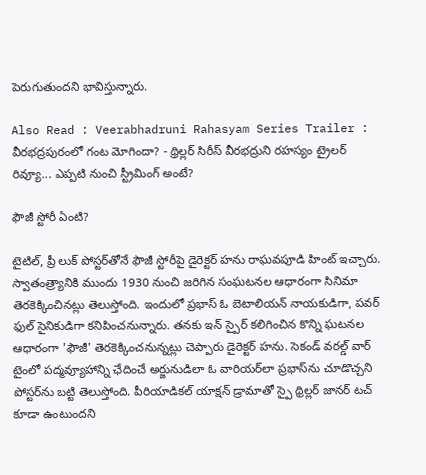పెరుగుతుందని భావిస్తున్నారు.

Also Read : Veerabhadruni Rahasyam Series Trailer : వీరభద్రపురంలో గంట మోగిందా? - థ్రిల్లర్ సిరీస్ వీరభద్రుని రహస్యం ట్రైలర్ రివ్యూ... ఎప్పటి నుంచి స్ట్రీమింగ్ అంటే?

ఫౌజీ స్టోరీ ఏంటి?

టైటిల్, ప్రీ లుక్ పోస్టర్‌తోనే ఫౌజీ స్టోరీపై డైరెక్టర్ హను రాఘవపూడి హింట్ ఇచ్చారు. స్వాతంత్ర్యానికి ముందు 1930 నుంచి జరిగిన సంఘటనల ఆధారంగా సినిమా తెరకెక్కించినట్లు తెలుస్తోంది. ఇందులో ప్రభాస్ ఓ బెటాలియన్ నాయకుడిగా, పవర్ ఫుల్ సైనికుడిగా కనిపించనున్నారు. తనకు ఇన్ స్పైర్ కలిగించిన కొన్ని ఘటనల ఆధారంగా 'ఫౌజీ' తెరకెక్కించనున్నట్లు చెప్పారు డైరెక్టర్ హను. సెకండ్ వరల్డ్ వార్ టైంలో పద్మవ్యూహాన్ని ఛేదించే అర్జునుడిలా ఓ వారియర్‌లా ప్రభాస్‌ను చూడొచ్చని పోస్టర్‌ను బట్టి తెలుస్తోంది. పీరియాడికల్ యాక్షన్ డ్రామాతో స్పై థ్రిల్లర్ జానర్ టచ్ కూడా ఉంటుందని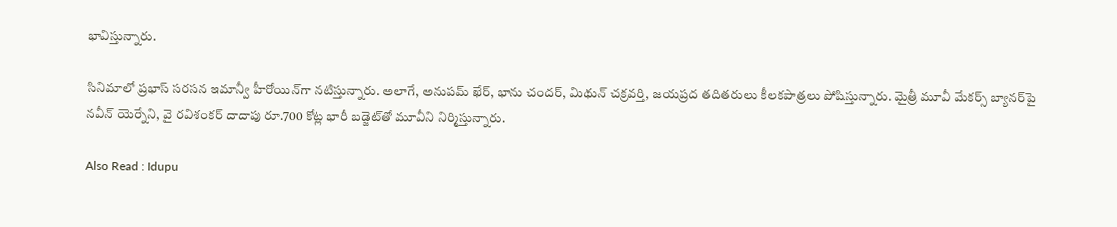భావిస్తున్నారు.

సినిమాలో ప్రభాస్ సరసన ఇమాన్వీ హీరోయిన్‌గా నటిస్తున్నారు. అలాగే, అనుపమ్ ఖేర్, భాను చందర్, మిథున్ చక్రవర్తి, జయప్రద తదితరులు కీలకపాత్రలు పోషిస్తున్నారు. మైత్రీ మూవీ మేకర్స్ బ్యానర్‌పై నవీన్ యెర్నేని, వై రవిశంకర్ దాదాపు రూ.700 కోట్ల భారీ బడ్జెట్‌తో మూవీని నిర్మిస్తున్నారు.

Also Read : Idupu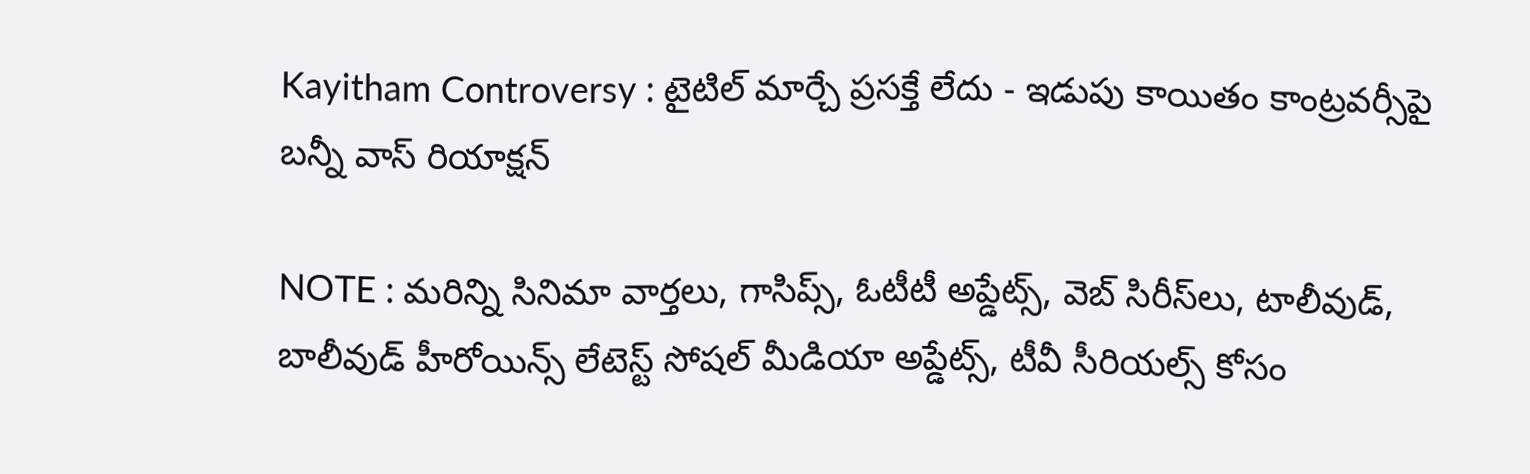Kayitham Controversy : టైటిల్ మార్చే ప్రసక్తే లేదు - ఇడుపు కాయితం కాంట్రవర్సీపై బన్నీ వాస్ రియాక్షన్

NOTE : మరిన్ని సినిమా వార్తలు, గాసిప్స్, ఓటీటీ అప్డేట్స్, వెబ్ సిరీస్‌లు, టాలీవుడ్, బాలీవుడ్ హీరోయిన్స్ లేటెస్ట్ సోషల్ మీడియా అప్డేట్స్, టీవీ సీరియల్స్ కోసం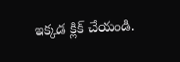ఇక్కడ క్లిక్ చేయండి.